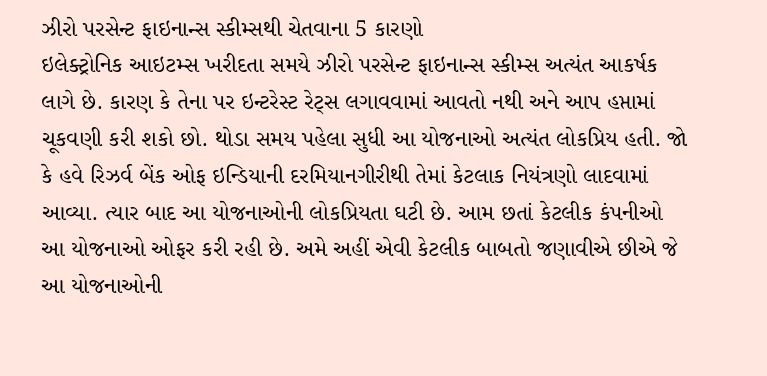ઝીરો પરસેન્ટ ફાઇનાન્સ સ્કીમ્સથી ચેતવાના 5 કારણો
ઇલેક્ટ્રોનિક આઇટમ્સ ખરીદતા સમયે ઝીરો પરસેન્ટ ફાઇનાન્સ સ્કીમ્સ અત્યંત આકર્ષક લાગે છે. કારણ કે તેના પર ઇન્ટરેસ્ટ રેટ્સ લગાવવામાં આવતો નથી અને આપ હપ્તામાં ચૂકવણી કરી શકો છો. થોડા સમય પહેલા સુધી આ યોજનાઓ અત્યંત લોકપ્રિય હતી. જો કે હવે રિઝર્વ બેંક ઓફ ઇન્ડિયાની દરમિયાનગીરીથી તેમાં કેટલાક નિયંત્રણો લાદવામાં આવ્યા. ત્યાર બાદ આ યોજનાઓની લોકપ્રિયતા ઘટી છે. આમ છતાં કેટલીક કંપનીઓ આ યોજનાઓ ઓફર કરી રહી છે. અમે અહીં એવી કેટલીક બાબતો જણાવીએ છીએ જે આ યોજનાઓની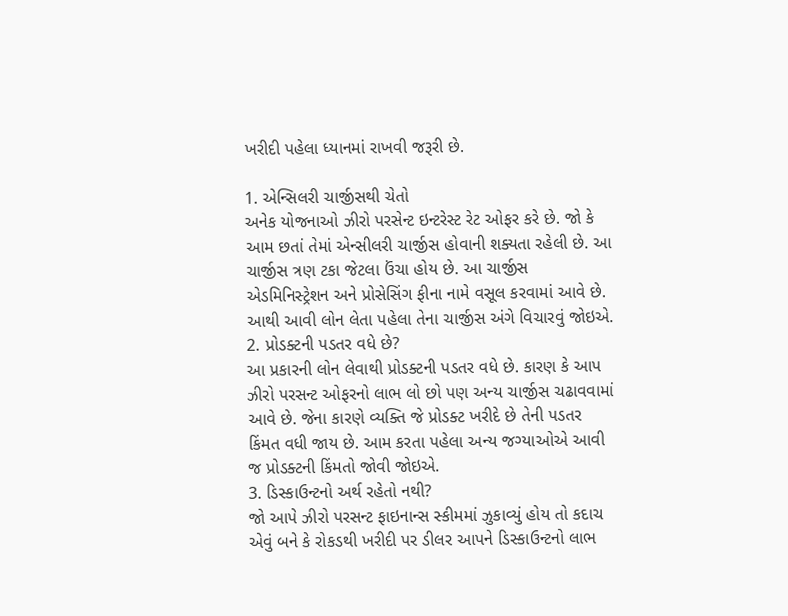ખરીદી પહેલા ધ્યાનમાં રાખવી જરૂરી છે.

1. એન્સિલરી ચાર્જીસથી ચેતો
અનેક યોજનાઓ ઝીરો પરસેન્ટ ઇન્ટરેસ્ટ રેટ ઓફર કરે છે. જો કે આમ છતાં તેમાં એન્સીલરી ચાર્જીસ હોવાની શક્યતા રહેલી છે. આ ચાર્જીસ ત્રણ ટકા જેટલા ઉંચા હોય છે. આ ચાર્જીસ એડમિનિસ્ટ્રેશન અને પ્રોસેસિંગ ફીના નામે વસૂલ કરવામાં આવે છે. આથી આવી લોન લેતા પહેલા તેના ચાર્જીસ અંગે વિચારવું જોઇએ.
2. પ્રોડક્ટની પડતર વધે છે?
આ પ્રકારની લોન લેવાથી પ્રોડક્ટની પડતર વધે છે. કારણ કે આપ ઝીરો પરસન્ટ ઓફરનો લાભ લો છો પણ અન્ય ચાર્જીસ ચઢાવવામાં આવે છે. જેના કારણે વ્યક્તિ જે પ્રોડક્ટ ખરીદે છે તેની પડતર કિંમત વધી જાય છે. આમ કરતા પહેલા અન્ય જગ્યાઓએ આવી જ પ્રોડક્ટની કિંમતો જોવી જોઇએ.
3. ડિસ્કાઉન્ટનો અર્થ રહેતો નથી?
જો આપે ઝીરો પરસન્ટ ફાઇનાન્સ સ્કીમમાં ઝુકાવ્યું હોય તો કદાચ એવું બને કે રોકડથી ખરીદી પર ડીલર આપને ડિસ્કાઉન્ટનો લાભ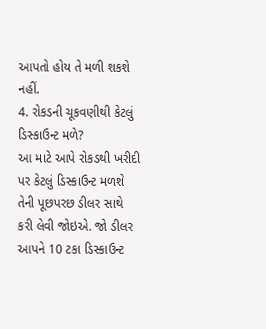આપતો હોય તે મળી શકશે નહીં.
4. રોકડની ચૂકવણીથી કેટલું ડિસ્કાઉન્ટ મળે?
આ માટે આપે રોકડથી ખરીદી પર કેટલું ડિસ્કાઉન્ટ મળશે તેની પૂછપરછ ડીલર સાથે કરી લેવી જોઇએ. જો ડીલર આપને 10 ટકા ડિસ્કાઉન્ટ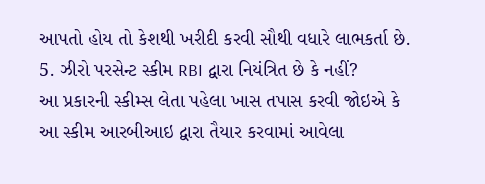આપતો હોય તો કેશથી ખરીદી કરવી સૌથી વધારે લાભકર્તા છે.
5. ઝીરો પરસેન્ટ સ્કીમ RBI દ્વારા નિયંત્રિત છે કે નહીં?
આ પ્રકારની સ્કીમ્સ લેતા પહેલા ખાસ તપાસ કરવી જોઇએ કે આ સ્કીમ આરબીઆઇ દ્વારા તૈયાર કરવામાં આવેલા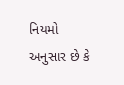નિયમો અનુસાર છે કે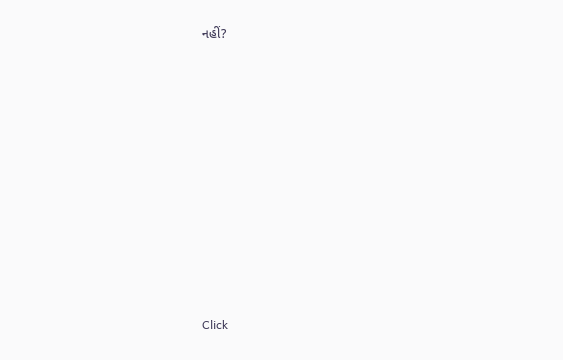નહીં?












Click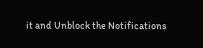it and Unblock the Notifications